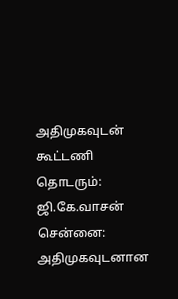அதிமுகவுடன் கூட்டணி தொடரும்: ஜி.கே.வாசன்
சென்னை:
அதிமுகவுடனான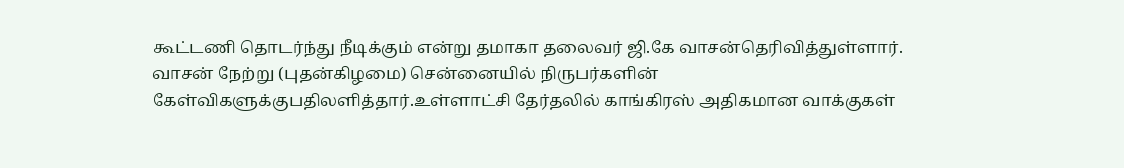கூட்டணி தொடர்ந்து நீடிக்கும் என்று தமாகா தலைவர் ஜி.கே வாசன்தெரிவித்துள்ளார்.
வாசன் நேற்று (புதன்கிழமை) சென்னையில் நிருபர்களின் கேள்விகளுக்குபதிலளித்தார்.உள்ளாட்சி தேர்தலில் காங்கிரஸ் அதிகமான வாக்குகள்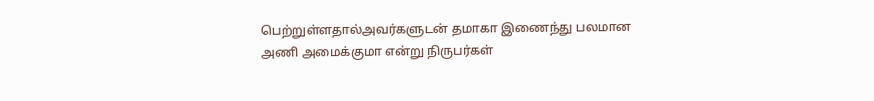பெற்றுள்ளதால்அவர்களுடன் தமாகா இணைந்து பலமான அணி அமைக்குமா என்று நிருபர்கள்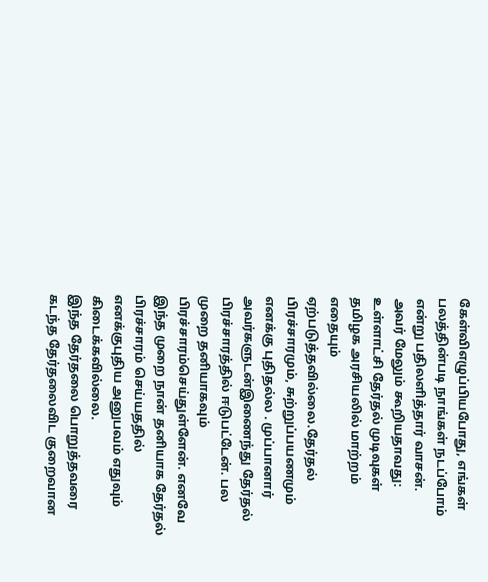கேள்விஎழுப்பியபோது, எங்கள் பலத்தின்படி நாங்கள் நடப்போம் என்று பதிலளித்தார் வாசன்.
அவர் மேலும் கூறியதாவது:
உள்ளாட்சி தேர்தல் முடிவுகள் தமிழக அரசியலில் மாற்றம் எதையும் ஏற்படுத்தவில்லை.தேர்தல் பிரச்சாரமும், சுற்றுப்பயணமும் எனக்கு புதிதல்ல . முப்பானார் அவர்களுடன்இணைந்து தேர்தல் பிரச்சாரத்தில் ஈடுபட்டேன். பல முறை தனியாகவும் பிரச்சாரம்செய்துள்ளேன். எனவே இந்த முறை நான் தனியாக தேர்தல் பிரச்சாரம் செய்யததில் எனக்குபுதிய அனுபவம் எதுவும் கிடைக்கவில்லை.
இந்த தேர்தலை பொறுத்தவரை கடந்த தேர்தலைவிட குறைவான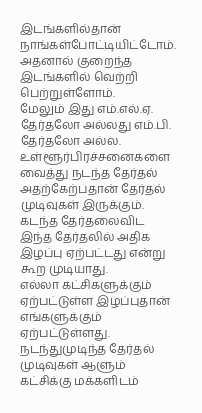இடங்களில்தான் நாங்கள்போட்டியிட்டோம். அதனால் குறைந்த இடங்களில் வெற்றி பெற்றுள்ளோம்.
மேலும் இது எம்.எல்.ஏ. தேர்தலோ அல்லது எம்.பி. தேர்தலோ அல்ல. உள்ளூர்பிரச்சனைகளை வைத்து நடந்த தேர்தல் அதற்கேற்பதான் தேர்தல் முடிவுகள் இருக்கும்.
கடந்த தேர்தலைவிட இந்த தேர்தலில் அதிக இழப்பு ஏற்பட்டது என்று கூற முடியாது.
எல்லா கட்சிகளுக்கும் ஏற்பட்டுள்ள இழப்புதான் எங்களுக்கும் ஏற்பட்டுள்ளது. நடந்துமுடிந்த தேர்தல் முடிவுகள் ஆளும் கட்சிக்கு மக்களிடம்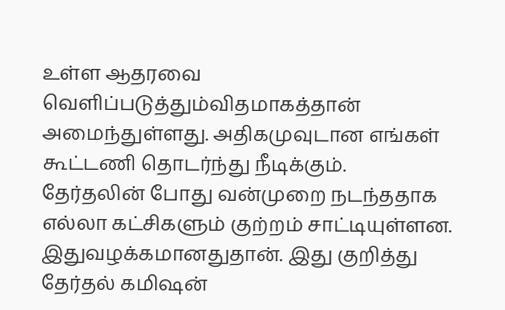உள்ள ஆதரவை வெளிப்படுத்தும்விதமாகத்தான் அமைந்துள்ளது. அதிகமுவுடான எங்கள் கூட்டணி தொடர்ந்து நீடிக்கும்.
தேர்தலின் போது வன்முறை நடந்ததாக எல்லா கட்சிகளும் குற்றம் சாட்டியுள்ளன. இதுவழக்கமானதுதான். இது குறித்து தேர்தல் கமிஷன்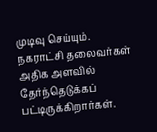முடிவு செய்யும்.
நகராட்சி தலைவர்கள் அதிக அளவில் தேர்ந்தெடுக்கப் பட்டிருக்கிறார்கள்.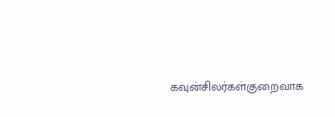கவுன்சிலர்கள்குறைவாக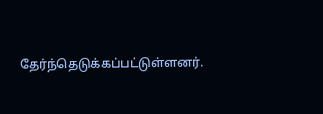தேர்ந்தெடுக்கப்பட்டுள்ளனர்.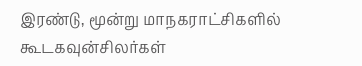இரண்டு, மூன்று மாநகராட்சிகளில் கூடகவுன்சிலர்கள்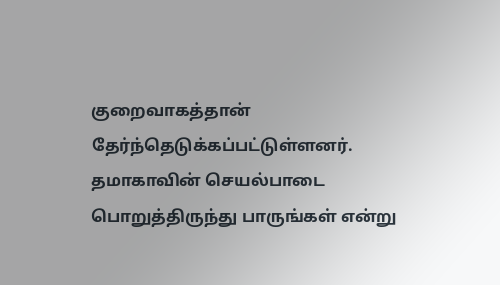குறைவாகத்தான் தேர்ந்தெடுக்கப்பட்டுள்ளனர்.
தமாகாவின் செயல்பாடை பொறுத்திருந்து பாருங்கள் என்று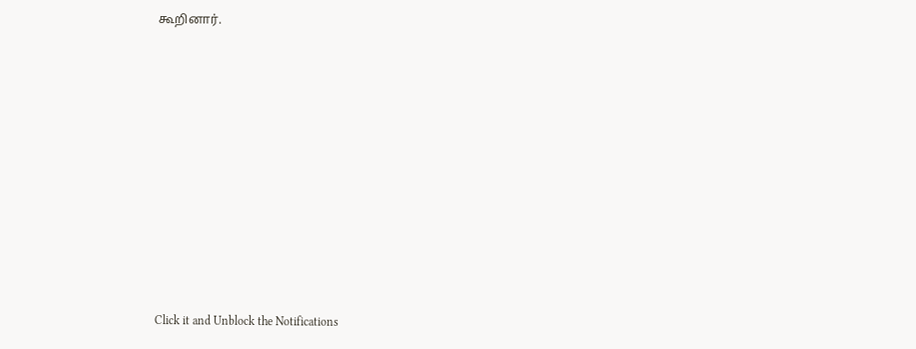கூறினார்.












Click it and Unblock the Notifications